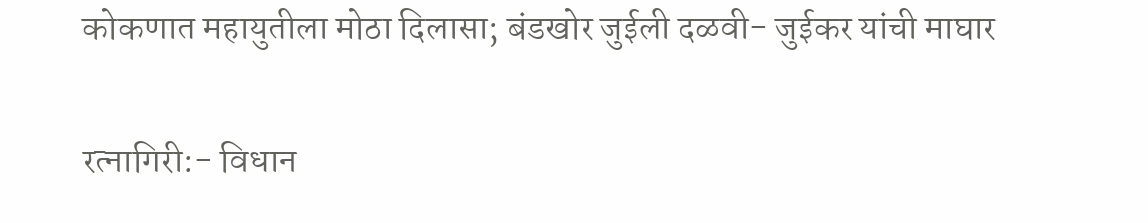कोकणात महायुतीला मोठा दिलासा; बंडखोर जुईली दळवी- जुईकर यांची माघार

रत्नागिरी:- विधान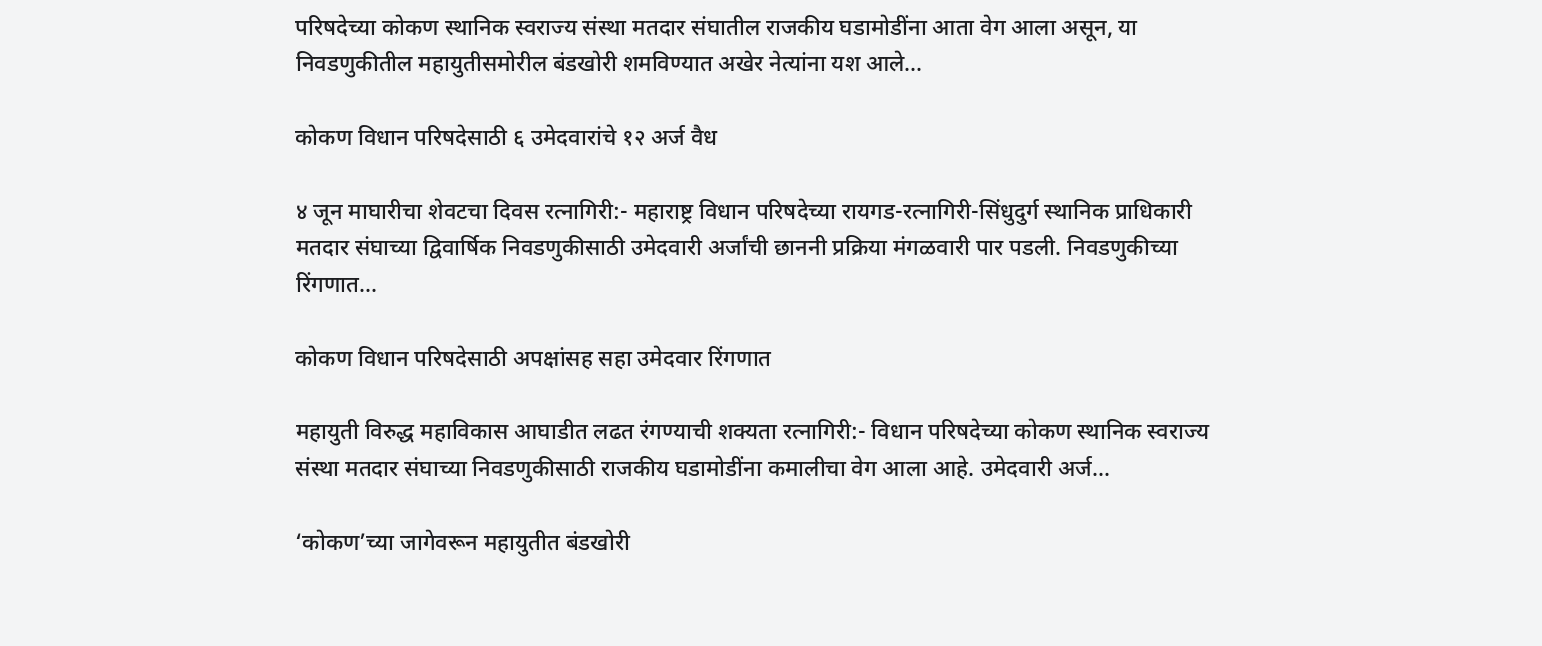परिषदेच्या कोकण स्थानिक स्वराज्य संस्था मतदार संघातील राजकीय घडामोडींना आता वेग आला असून, या निवडणुकीतील महायुतीसमोरील बंडखोरी शमविण्यात अखेर नेत्यांना यश आले...

कोकण विधान परिषदेसाठी ६ उमेदवारांचे १२ अर्ज वैध

४ जून माघारीचा शेवटचा दिवस रत्नागिरी:- महाराष्ट्र विधान परिषदेच्या रायगड-रत्नागिरी-सिंधुदुर्ग स्थानिक प्राधिकारी मतदार संघाच्या द्विवार्षिक निवडणुकीसाठी उमेदवारी अर्जांची छाननी प्रक्रिया मंगळवारी पार पडली. निवडणुकीच्या रिंगणात...

कोकण विधान परिषदेसाठी अपक्षांसह सहा उमेदवार रिंगणात

महायुती विरुद्ध महाविकास आघाडीत लढत रंगण्याची शक्यता रत्नागिरी:- विधान परिषदेच्या कोकण स्थानिक स्वराज्य संस्था मतदार संघाच्या निवडणुकीसाठी राजकीय घडामोडींना कमालीचा वेग आला आहे. उमेदवारी अर्ज...

‘कोकण’च्या जागेवरून महायुतीत बंडखोरी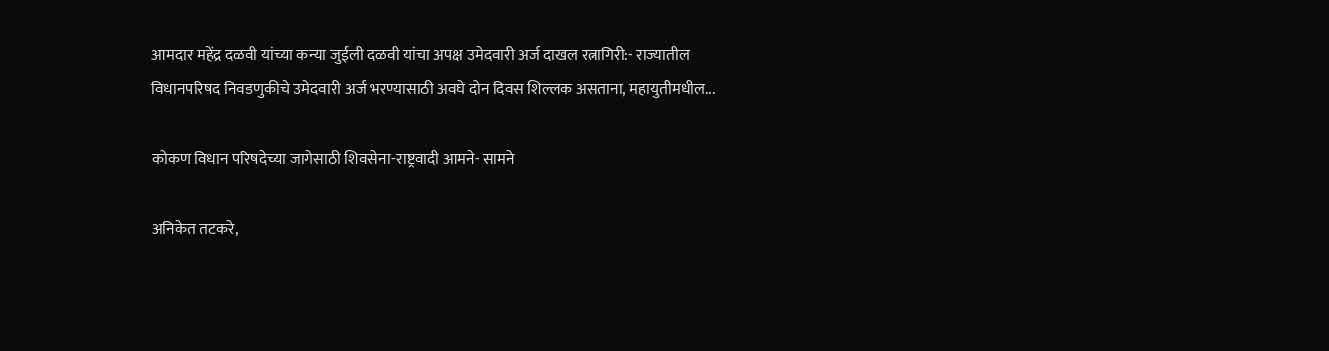आमदार महेंद्र दळवी यांच्या कन्या जुईली दळवी यांचा अपक्ष उमेदवारी अर्ज दाखल रत्नागिरी:- राज्यातील विधानपरिषद निवडणुकीचे उमेदवारी अर्ज भरण्यासाठी अवघे दोन दिवस शिल्लक असताना, महायुतीमधील...

कोकण विधान परिषदेच्या जागेसाठी शिवसेना-राष्ट्रवादी आमने- सामने

अनिकेत तटकरे,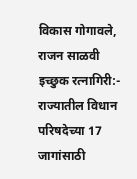विकास गोगावले, राजन साळवी इच्छुक रत्नागिरी:- राज्यातील विधान परिषदेच्या 17 जागांसाठी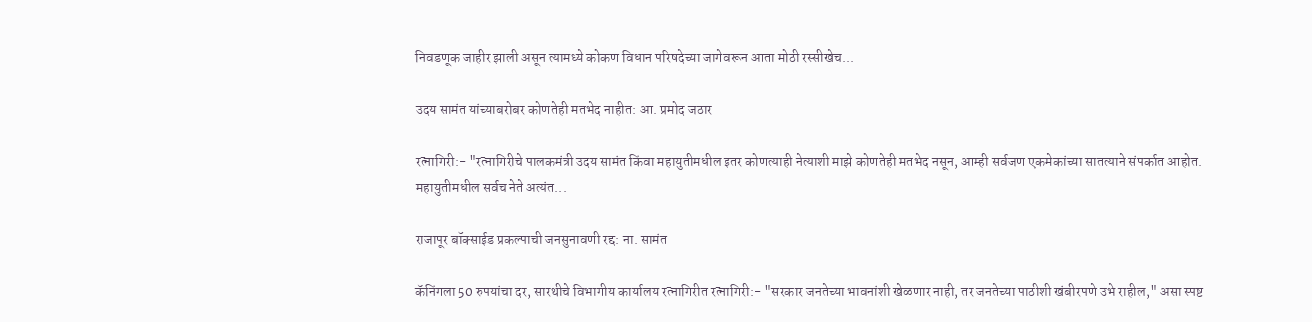निवडणूक जाहीर झाली असून त्यामध्ये कोकण विधान परिषदेच्या जागेवरून आता मोठी रस्सीखेच...

उदय सामंत यांच्याबरोबर कोणतेही मतभेद नाहीत: आ. प्रमोद जठार

रत्नागिरी:- "रत्नागिरीचे पालकमंत्री उदय सामंत किंवा महायुतीमधील इतर कोणत्याही नेत्याशी माझे कोणतेही मतभेद नसून, आम्ही सर्वजण एकमेकांच्या सातत्याने संपर्कात आहोत. महायुतीमधील सर्वच नेते अत्यंत...

राजापूर बॉक्साईड प्रकल्पाची जनसुनावणी रद्द: ना. सामंत

कॅनिंगला 50 रुपयांचा दर, सारथीचे विभागीय कार्यालय रत्नागिरीत रत्नागिरी:- "सरकार जनतेच्या भावनांशी खेळणार नाही, तर जनतेच्या पाठीशी खंबीरपणे उभे राहील," असा स्पष्ट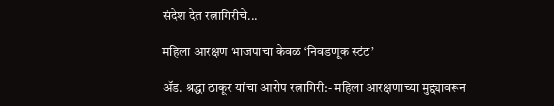संदेश देत रत्नागिरीचे...

महिला आरक्षण भाजपाचा केवळ ‘निवडणूक स्टंट’

ॲड. श्रद्धा ठाकूर यांचा आरोप रत्नागिरी:- महिला आरक्षणाच्या मुद्द्यावरून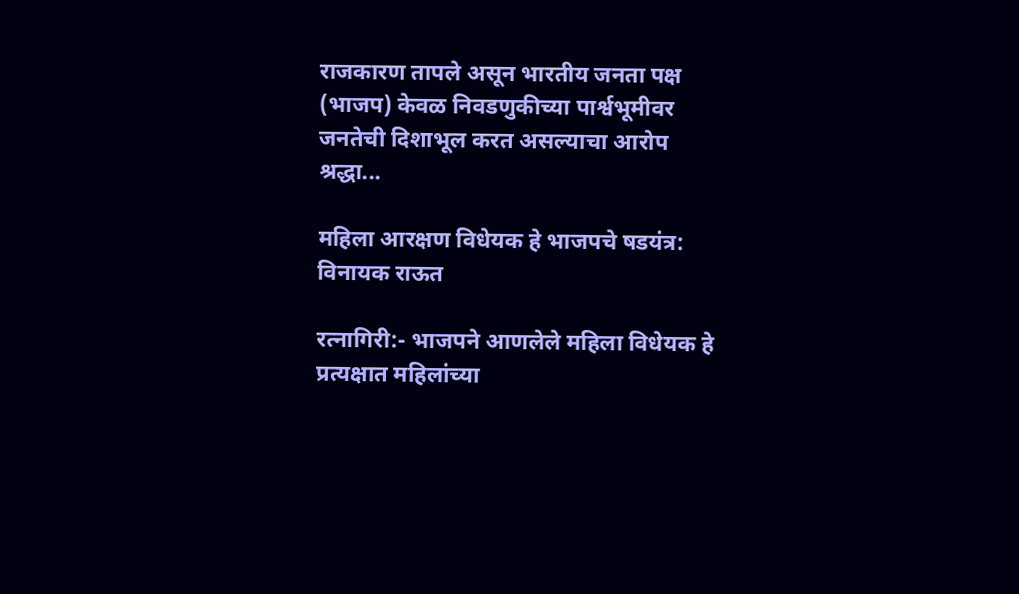राजकारण तापले असून भारतीय जनता पक्ष (भाजप) केवळ निवडणुकीच्या पार्श्वभूमीवर जनतेची दिशाभूल करत असल्याचा आरोप श्रद्धा...

महिला आरक्षण विधेयक हे भाजपचे षडयंत्र: विनायक राऊत

रत्नागिरी:- भाजपने आणलेले महिला विधेयक हे प्रत्यक्षात महिलांच्या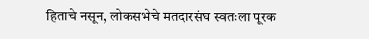हिताचे नसून, लोकसभेचे मतदारसंघ स्वतःला पूरक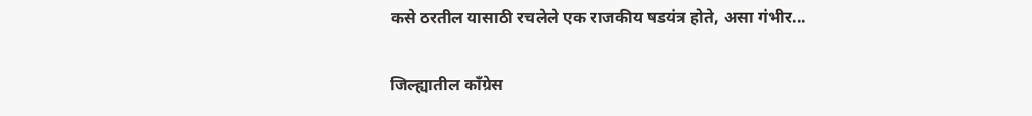कसे ठरतील यासाठी रचलेले एक राजकीय षडयंत्र होते, असा गंभीर...

जिल्ह्यातील काँग्रेस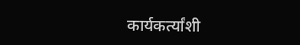कार्यकर्त्यांशी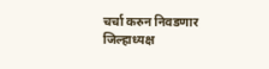चर्चा करुन निवडणार जिल्हाध्यक्ष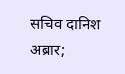सचिव दानिश अब्रार;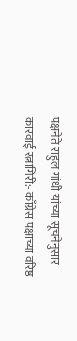पक्षनेते राहुल गांधी यांच्या सूचनेनुसार कारवाई रत्नागिरी:- काँग्रेस पक्षाच्या वरिष्ठ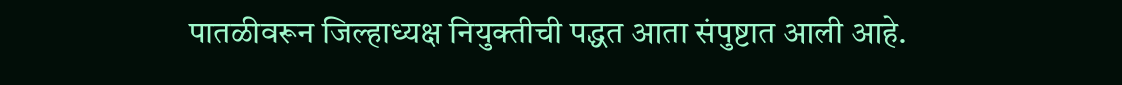पातळीवरून जिल्हाध्यक्ष नियुक्तीची पद्धत आता संपुष्टात आली आहे.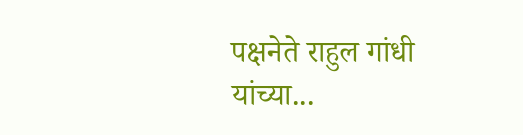पक्षनेते राहुल गांधी यांच्या...